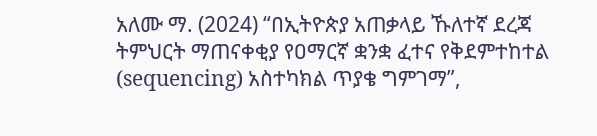አለሙ ማ. (2024) “በኢትዮጵያ አጠቃላይ ኹለተኛ ደረጃ ትምህርት ማጠናቀቂያ የዐማርኛ ቋንቋ ፈተና የቅደምተከተል (sequencing) አስተካክል ጥያቄ ግምገማ”,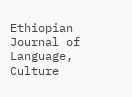Ethiopian Journal of Language, Culture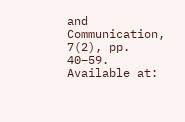and Communication, 7(2), pp. 40–59. Available at: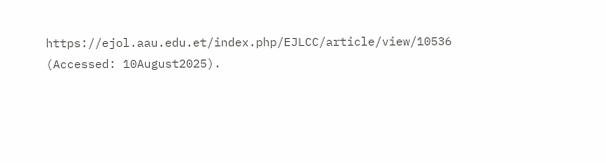https://ejol.aau.edu.et/index.php/EJLCC/article/view/10536 (Accessed: 10August2025).